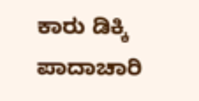ಕಾರು ಡಿಕ್ಕಿ ಪಾದಾಚಾರಿ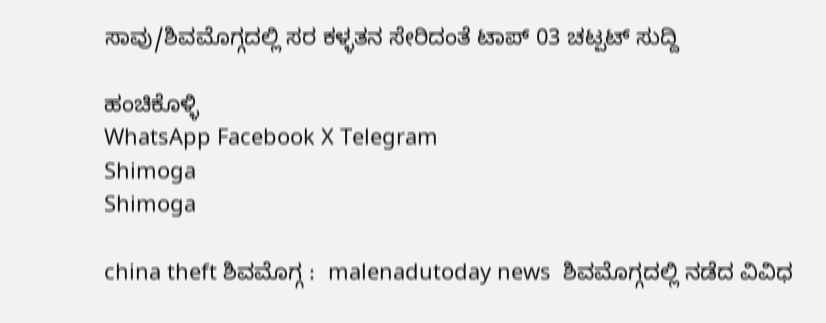ಸಾವು/ಶಿವಮೊಗ್ಗದಲ್ಲಿ ಸರ ಕಳ್ಳತನ ಸೇರಿದಂತೆ ಟಾಪ್ 03 ಚಟ್ಪಟ್ ಸುದ್ದಿ

ಹಂಚಿಕೊಳ್ಳಿ
WhatsApp Facebook X Telegram
Shimoga
Shimoga

china theft ಶಿವಮೊಗ್ಗ :  malenadutoday news  ಶಿವಮೊಗ್ಗದಲ್ಲಿ ನಡೆದ ವಿವಿಧ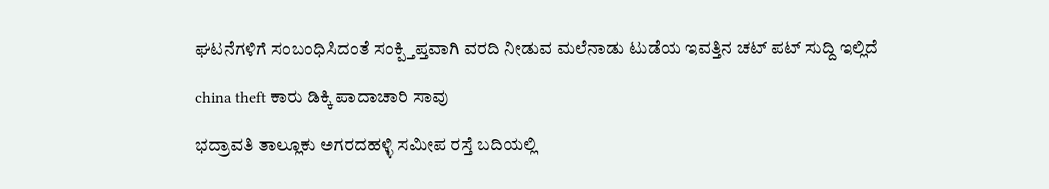ಘಟನೆಗಳಿಗೆ ಸಂಬಂಧಿಸಿದಂತೆ ಸಂಕ್ಪ್ತಿಪ್ತವಾಗಿ ವರದಿ ನೀಡುವ ಮಲೆನಾಡು ಟುಡೆಯ ಇವತ್ತಿನ ಚಟ್ ಪಟ್ ಸುದ್ದಿ ಇಲ್ಲಿದೆ

china theft ಕಾರು ಡಿಕ್ಕಿ ಪಾದಾಚಾರಿ ಸಾವು

ಭದ್ರಾವತಿ ತಾಲ್ಲೂಕು ಅಗರದಹಳ್ಳಿ ಸಮೀಪ ರಸ್ತೆ ಬದಿಯಲ್ಲಿ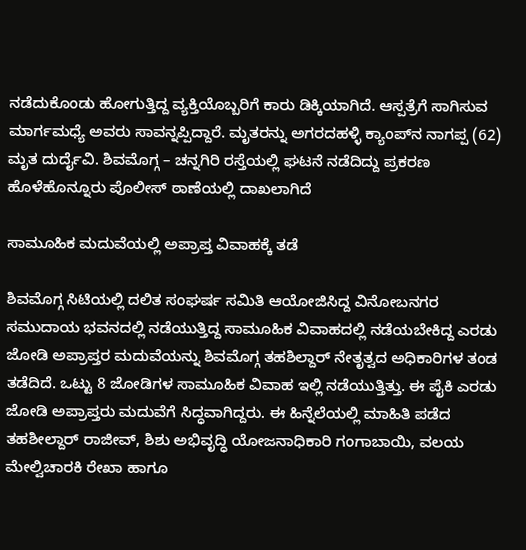ನಡೆದುಕೊಂಡು ಹೋಗುತ್ತಿದ್ದ ವ್ಯಕ್ತಿಯೊಬ್ಬರಿಗೆ ಕಾರು ಡಿಕ್ಕಿಯಾಗಿದೆ. ಆಸ್ಪತ್ರೆಗೆ ಸಾಗಿಸುವ ಮಾರ್ಗಮಧ್ಯೆ ಅವರು ಸಾವನ್ನಪ್ಪಿದ್ದಾರೆ. ಮೃತರನ್ನು ಅಗರದಹಳ್ಳಿ ಕ್ಯಾಂಪ್‌ನ ನಾಗಪ್ಪ (62) ಮೃತ ದುರ್ದೈವಿ. ಶಿವಮೊಗ್ಗ – ಚನ್ನಗಿರಿ ರಸ್ತೆಯಲ್ಲಿ ಘಟನೆ ನಡೆದಿದ್ದು ಪ್ರಕರಣ  ಹೊಳೆಹೊನ್ನೂರು ಪೊಲೀಸ್‌ ಠಾಣೆಯಲ್ಲಿ ದಾಖಲಾಗಿದೆ

ಸಾಮೂಹಿಕ ಮದುವೆಯಲ್ಲಿ ಅಪ್ರಾಪ್ತ ವಿವಾಹಕ್ಕೆ ತಡೆ

ಶಿವಮೊಗ್ಗ ಸಿಟಿಯಲ್ಲಿ ದಲಿತ ಸಂಘರ್ಷ ಸಮಿತಿ ಆಯೋಜಿಸಿದ್ದ ವಿನೋಬನಗರ ಸಮುದಾಯ ಭವನದಲ್ಲಿ ನಡೆಯುತ್ತಿದ್ದ ಸಾಮೂಹಿಕ ವಿವಾಹದಲ್ಲಿ ನಡೆಯಬೇಕಿದ್ದ ಎರಡು ಜೋಡಿ ಅಪ್ರಾಪ್ತರ ಮದುವೆಯನ್ನು ಶಿವಮೊಗ್ಗ ತಹಶಿಲ್ದಾರ್ ನೇತೃತ್ವದ ಅಧಿಕಾರಿಗಳ ತಂಡ ತಡೆದಿದೆ. ಒಟ್ಟು 8 ಜೋಡಿಗಳ ಸಾಮೂಹಿಕ ವಿವಾಹ ಇಲ್ಲಿ ನಡೆಯುತ್ತಿತ್ತು. ಈ ಪೈಕಿ ಎರಡು ಜೋಡಿ ಅಪ್ರಾಪ್ತರು ಮದುವೆಗೆ ಸಿದ್ಧವಾಗಿದ್ದರು. ಈ ಹಿನ್ನೆಲೆಯಲ್ಲಿ ಮಾಹಿತಿ ಪಡೆದ ತಹಶೀಲ್ದಾರ್ ರಾಜೀವ್, ಶಿಶು ಅಭಿವೃದ್ಧಿ ಯೋಜನಾಧಿಕಾರಿ ಗಂಗಾಬಾಯಿ, ವಲಯ ಮೇಲ್ವಿಚಾರಕಿ ರೇಖಾ ಹಾಗೂ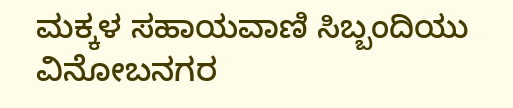ಮಕ್ಕಳ ಸಹಾಯವಾಣಿ ಸಿಬ್ಬಂದಿಯು ವಿನೋಬನಗರ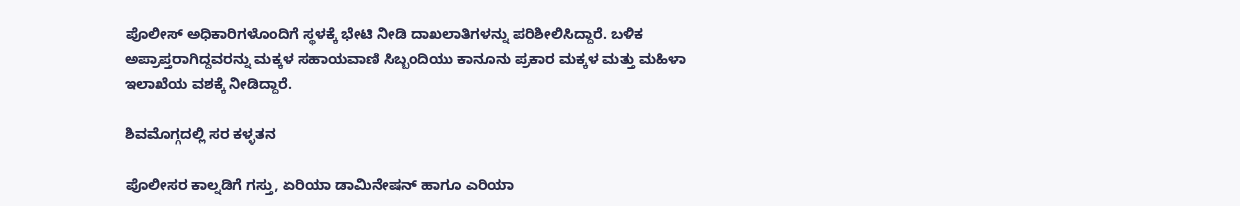ಪೊಲೀಸ್ ಅಧಿಕಾರಿಗಳೊಂದಿಗೆ ಸ್ಥಳಕ್ಕೆ ಭೇಟಿ ನೀಡಿ ದಾಖಲಾತಿಗಳನ್ನು ಪರಿಶೀಲಿಸಿದ್ದಾರೆ. ಬಳಿಕ ಅಪ್ರಾಪ್ತರಾಗಿದ್ದವರನ್ನು ಮಕ್ಕಳ ಸಹಾಯವಾಣಿ ಸಿಬ್ಬಂದಿಯು ಕಾನೂನು ಪ್ರಕಾರ ಮಕ್ಕಳ ಮತ್ತು ಮಹಿಳಾ ಇಲಾಖೆಯ ವಶಕ್ಕೆ ನೀಡಿದ್ದಾರೆ.

ಶಿವಮೊಗ್ಗದಲ್ಲಿ ಸರ ಕಳ್ಳತನ

ಪೊಲೀಸರ ಕಾಲ್ನಡಿಗೆ ಗಸ್ತು, ಏರಿಯಾ ಡಾಮಿನೇಷನ್ ಹಾಗೂ ಎರಿಯಾ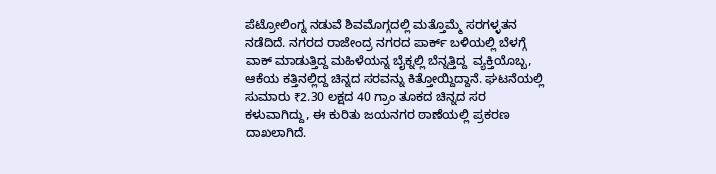ಪೆಟ್ರೋಲಿಂಗ್ನ ನಡುವೆ ಶಿವಮೊಗ್ಗದಲ್ಲಿ ಮತ್ತೊಮ್ಮೆ ಸರಗಳ್ಳತನ ನಡೆದಿದೆ. ನಗರದ ರಾಜೇಂದ್ರ ನಗರದ ಪಾರ್ಕ್ ಬಳಿಯಲ್ಲಿ ಬೆಳಗ್ಗೆ ವಾಕ್ ಮಾಡುತ್ತಿದ್ದ ಮಹಿಳೆಯನ್ನ ಬೈಕ್ನಲ್ಲಿ ಬೆನ್ನತ್ತಿದ್ದ  ವ್ಯಕ್ತಿಯೊಬ್ಬ, ಆಕೆಯ ಕತ್ತಿನಲ್ಲಿದ್ದ ಚಿನ್ನದ ಸರವನ್ನು ಕಿತ್ತೋಯ್ದಿದ್ದಾನೆ. ಘಟನೆಯಲ್ಲಿ ಸುಮಾರು ₹2.30 ಲಕ್ಷದ 40 ಗ್ರಾಂ ತೂಕದ ಚಿನ್ನದ ಸರ ಕಳುವಾಗಿದ್ದು, ಈ ಕುರಿತು ಜಯನಗರ ಠಾಣೆಯಲ್ಲಿ ಪ್ರಕರಣ ದಾಖಲಾಗಿದೆ.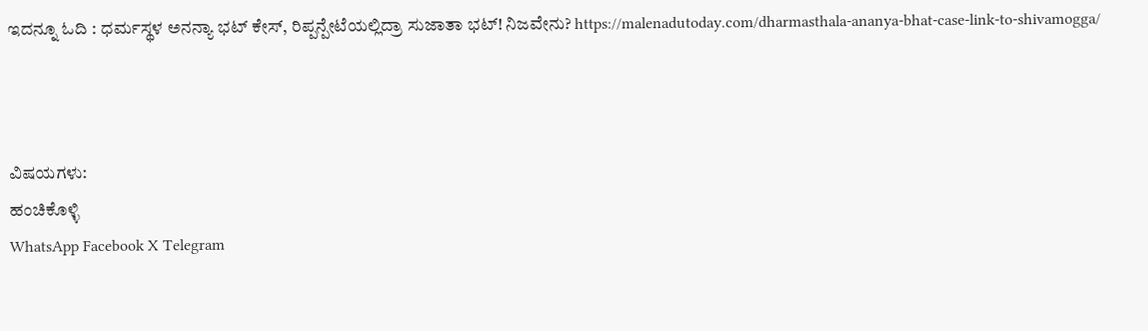ಇದನ್ನೂ ಓದಿ : ಧರ್ಮಸ್ಥಳ ಅನನ್ಯಾ ಭಟ್ ಕೇಸ್, ರಿಪ್ಪನ್ಪೇಟೆಯಲ್ಲಿದ್ರಾ ಸುಜಾತಾ ಭಟ್! ನಿಜವೇನು? https://malenadutoday.com/dharmasthala-ananya-bhat-case-link-to-shivamogga/



ವಿಷಯಗಳು:
ಹಂಚಿಕೊಳ್ಳಿ
WhatsApp Facebook X Telegram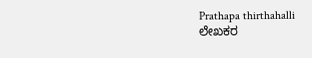Prathapa thirthahalli
ಲೇಖಕರ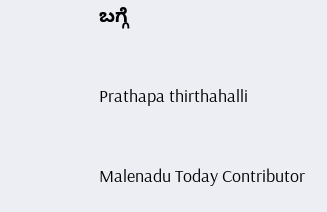ಬಗ್ಗೆ

Prathapa thirthahalli

Malenadu Today Contributor